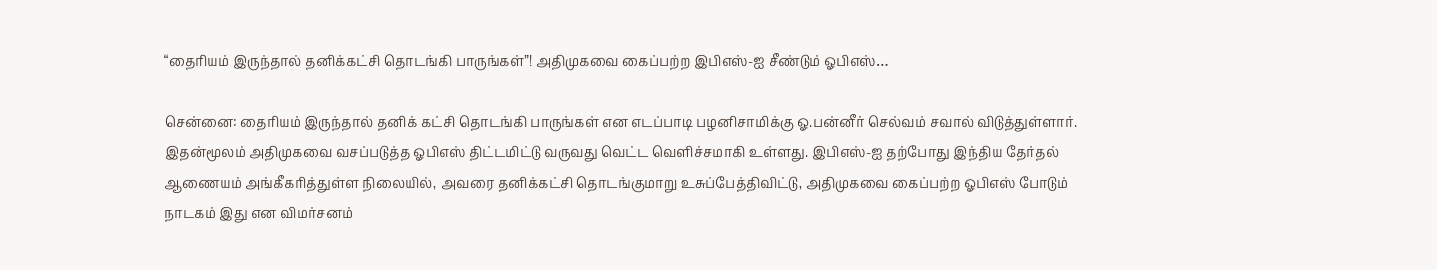“தைரியம் இருந்தால் தனிக்கட்சி தொடங்கி பாருங்கள்”! அதிமுகவை கைப்பற்ற இபிஎஸ்-ஐ சீண்டும் ஓபிஎஸ்…

சென்னை: தைரியம் இருந்தால் தனிக் கட்சி தொடங்கி பாருங்கள் என எடப்பாடி பழனிசாமிக்கு ஓ.பன்னீர் செல்வம் சவால் விடுத்துள்ளார். இதன்மூலம் அதிமுகவை வசப்படுத்த ஓபிஎஸ் திட்டமிட்டு வருவது வெட்ட வெளிச்சமாகி உள்ளது. இபிஎஸ்-ஐ தற்போது இந்திய தேர்தல் ஆணையம் அங்கீகரித்துள்ள நிலையில், அவரை தனிக்கட்சி தொடங்குமாறு உசுப்பேத்திவிட்டு, அதிமுகவை கைப்பற்ற ஓபிஎஸ் போடும் நாடகம் இது என விமர்சனம்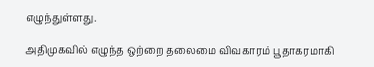எழுந்துள்ளது.

அதிமுகவில் எழுந்த ஒற்றை தலைமை விவகாரம் பூதாகரமாகி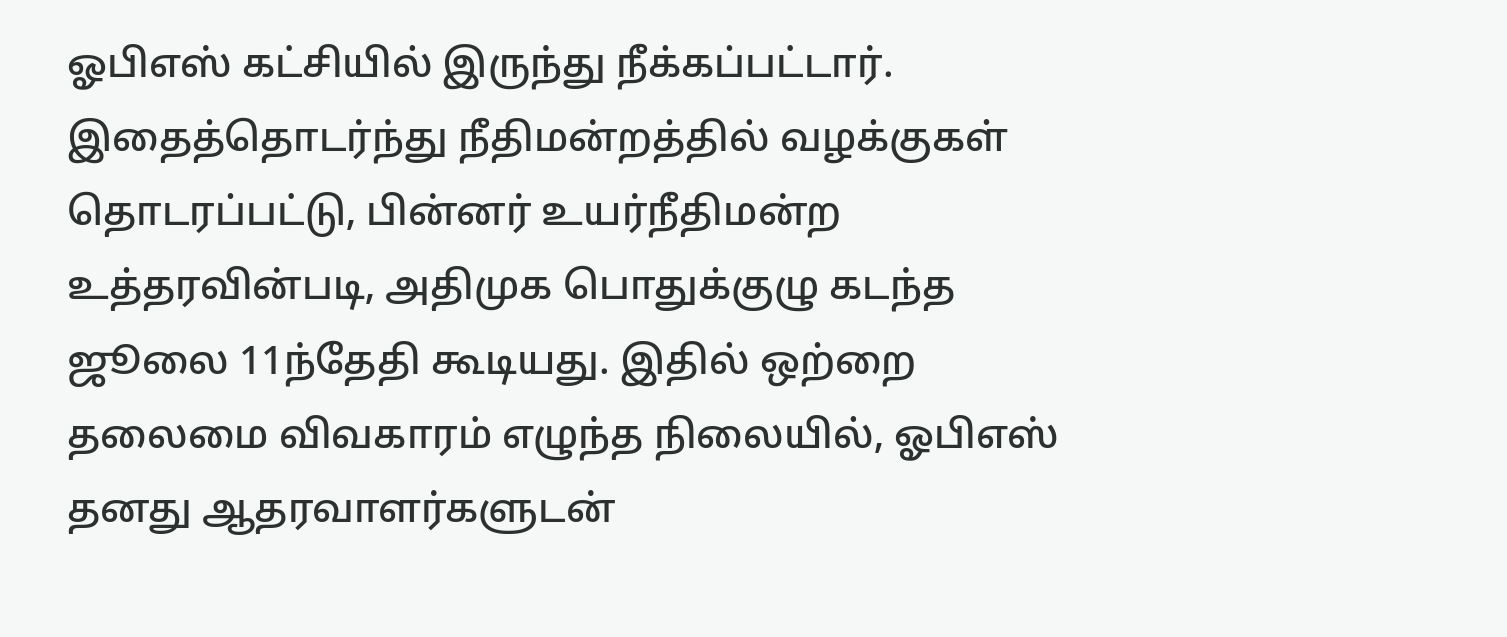ஓபிஎஸ் கட்சியில் இருந்து நீக்கப்பட்டார். இதைத்தொடர்ந்து நீதிமன்றத்தில் வழக்குகள் தொடரப்பட்டு, பின்னர் உயர்நீதிமன்ற உத்தரவின்படி, அதிமுக பொதுக்குழு கடந்த ஜூலை 11ந்தேதி கூடியது. இதில் ஒற்றை தலைமை விவகாரம் எழுந்த நிலையில், ஓபிஎஸ் தனது ஆதரவாளர்களுடன்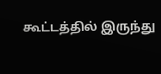கூட்டத்தில் இருந்து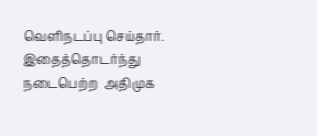வெளிநடப்பு செய்தார். இதைத்தொடர்ந்து நடைபெற்ற  அதிமுக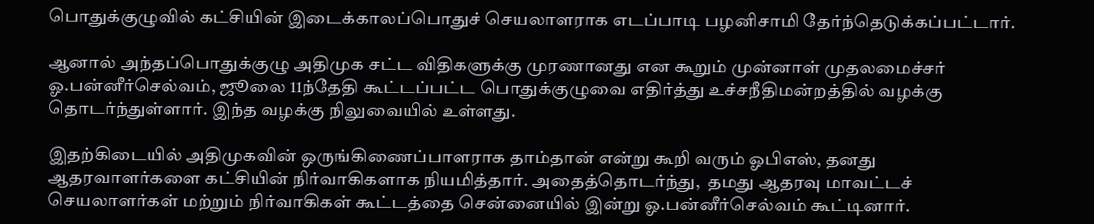பொதுக்குழுவில் கட்சியின் இடைக்காலப்பொதுச் செயலாளராக எடப்பாடி பழனிசாமி தேர்ந்தெடுக்கப்பட்டார்.

ஆனால் அந்தப்பொதுக்குழு அதிமுக சட்ட விதிகளுக்கு முரணானது என கூறும் முன்னாள் முதலமைச்சர் ஓ.பன்னீர்செல்வம், ஜூலை 11ந்தேதி கூட்டப்பட்ட பொதுக்குழுவை எதிர்த்து உச்சநீதிமன்றத்தில் வழக்கு தொடர்ந்துள்ளார். இந்த வழக்கு நிலுவையில் உள்ளது.

இதற்கிடையில் அதிமுகவின் ஒருங்கிணைப்பாளராக தாம்தான் என்று கூறி வரும் ஓபிஎஸ், தனது ஆதரவாளர்களை கட்சியின் நிர்வாகிகளாக நியமித்தார். அதைத்தொடர்ந்து,  தமது ஆதரவு மாவட்டச் செயலாளர்கள் மற்றும் நிர்வாகிகள் கூட்டத்தை சென்னையில் இன்று ஓ.பன்னீர்செல்வம் கூட்டினார்.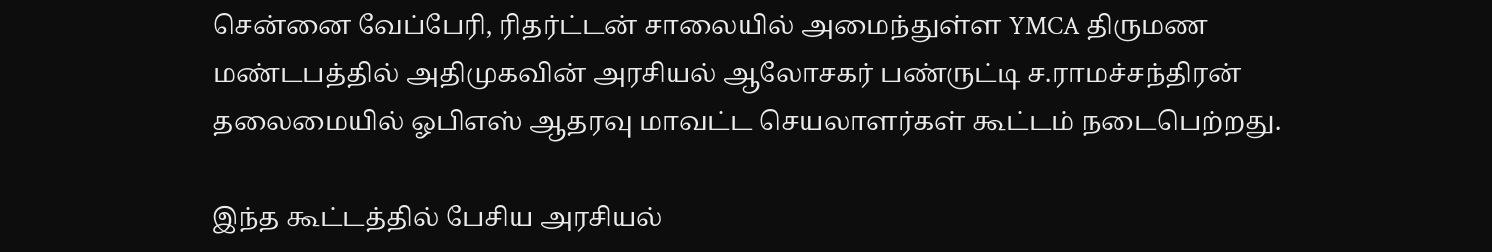சென்னை வேப்பேரி, ரிதர்ட்டன் சாலையில் அமைந்துள்ள YMCA திருமண மண்டபத்தில் அதிமுகவின் அரசியல் ஆலோசகர் பண்ருட்டி ச.ராமச்சந்திரன் தலைமையில் ஓபிஎஸ் ஆதரவு மாவட்ட செயலாளர்கள் கூட்டம் நடைபெற்றது.

இந்த கூட்டத்தில் பேசிய அரசியல்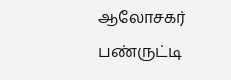ஆலோசகர் பண்ருட்டி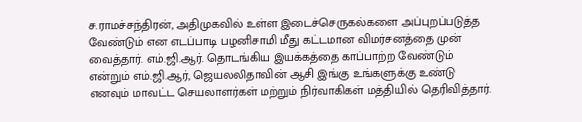ச.ராமச்சந்திரன், அதிமுகவில் உள்ள இடைச்செருகல்களை அப்புறப்படுத்த வேண்டும் என எடப்பாடி பழனிசாமி மீது கட்டமான விமர்சனத்தை முன் வைத்தார். எம்.ஜி.ஆர். தொடங்கிய இயக்கத்தை காப்பாற்ற வேண்டும் என்றும் எம்.ஜி.ஆர், ஜெயலலிதாவின் ஆசி இங்கு உங்களுக்கு உண்டு எனவும் மாவட்ட செயலாளர்கள் மற்றும் நிர்வாகிகள் மத்தியில் தெரிவித்தார்.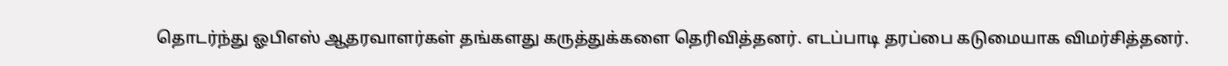தொடர்ந்து ஓபிஎஸ் ஆதரவாளர்கள் தங்களது கருத்துக்களை தெரிவித்தனர். எடப்பாடி தரப்பை கடுமையாக விமர்சித்தனர்.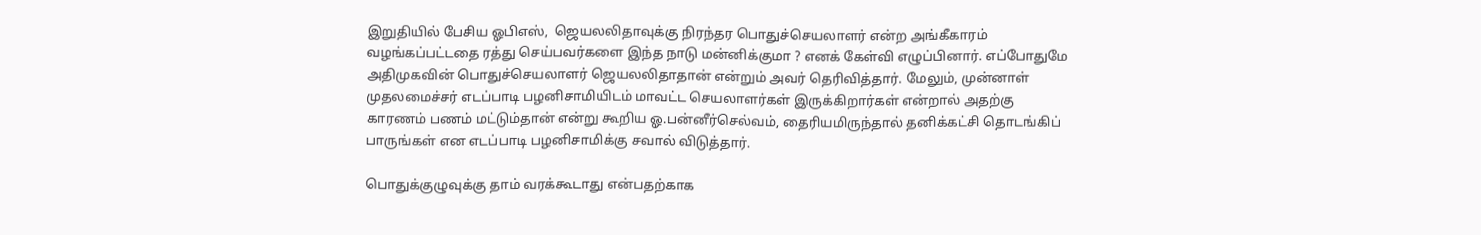இறுதியில் பேசிய ஓபிஎஸ்,  ஜெயலலிதாவுக்கு நிரந்தர பொதுச்செயலாளர் என்ற அங்கீகாரம் வழங்கப்பட்டதை ரத்து செய்பவர்களை இந்த நாடு மன்னிக்குமா ? எனக் கேள்வி எழுப்பினார். எப்போதுமே அதிமுகவின் பொதுச்செயலாளர் ஜெயலலிதாதான் என்றும் அவர் தெரிவித்தார். மேலும், முன்னாள் முதலமைச்சர் எடப்பாடி பழனிசாமியிடம் மாவட்ட செயலாளர்கள் இருக்கிறார்கள் என்றால் அதற்கு காரணம் பணம் மட்டும்தான் என்று கூறிய ஓ.பன்னீர்செல்வம், தைரியமிருந்தால் தனிக்கட்சி தொடங்கிப் பாருங்கள் என எடப்பாடி பழனிசாமிக்கு சவால் விடுத்தார்.

பொதுக்குழுவுக்கு தாம் வரக்கூடாது என்பதற்காக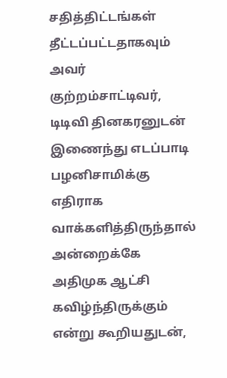சதித்திட்டங்கள் தீட்டப்பட்டதாகவும் அவர் குற்றம்சாட்டிவர்,  டிடிவி தினகரனுடன் இணைந்து எடப்பாடி பழனிசாமிக்கு எதிராக வாக்களித்திருந்தால் அன்றைக்கே அதிமுக ஆட்சி கவிழ்ந்திருக்கும் என்று கூறியதுடன்,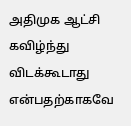அதிமுக ஆட்சி கவிழ்ந்து விடக்கூடாது என்பதற்காகவே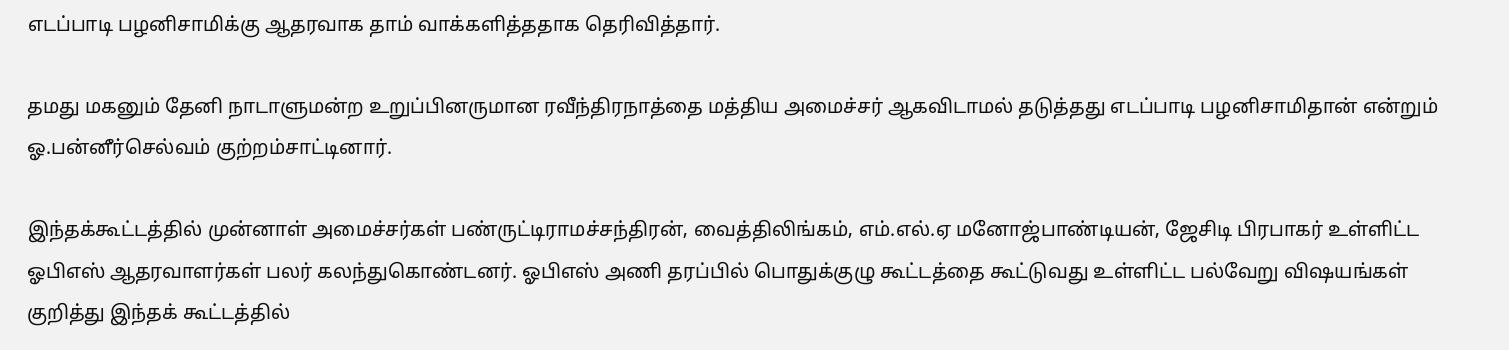எடப்பாடி பழனிசாமிக்கு ஆதரவாக தாம் வாக்களித்ததாக தெரிவித்தார்.

தமது மகனும் தேனி நாடாளுமன்ற உறுப்பினருமான ரவீந்திரநாத்தை மத்திய அமைச்சர் ஆகவிடாமல் தடுத்தது எடப்பாடி பழனிசாமிதான் என்றும் ஓ.பன்னீர்செல்வம் குற்றம்சாட்டினார்.

இந்தக்கூட்டத்தில் முன்னாள் அமைச்சர்கள் பண்ருட்டிராமச்சந்திரன், வைத்திலிங்கம், எம்.எல்.ஏ மனோஜ்பாண்டியன், ஜேசிடி பிரபாகர் உள்ளிட்ட ஓபிஎஸ் ஆதரவாளர்கள் பலர் கலந்துகொண்டனர். ஓபிஎஸ் அணி தரப்பில் பொதுக்குழு கூட்டத்தை கூட்டுவது உள்ளிட்ட பல்வேறு விஷயங்கள் குறித்து இந்தக் கூட்டத்தில்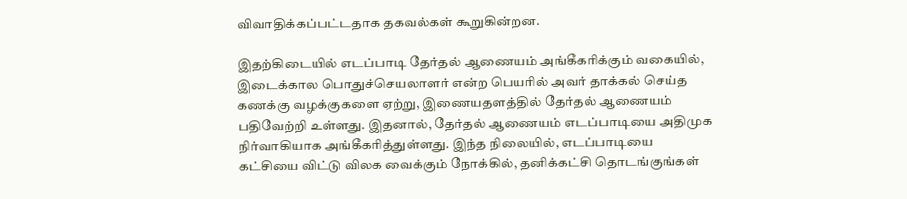விவாதிக்கப்பட்டதாக தகவல்கள் கூறுகின்றன.

இதற்கிடையில் எடப்பாடி தேர்தல் ஆணையம் அங்கீகரிக்கும் வகையில், இடைக்கால பொதுச்செயலாளர் என்ற பெயரில் அவர் தாக்கல் செய்த கணக்கு வழக்குகளை ஏற்று, இணையதளத்தில் தேர்தல் ஆணையம் பதிவேற்றி உள்ளது. இதனால், தேர்தல் ஆணையம் எடப்பாடியை அதிமுக நிர்வாகியாக அங்கீகரித்துள்ளது. இந்த நிலையில், எடப்பாடியை கட்சியை விட்டு விலக வைக்கும் நோக்கில், தனிக்கட்சி தொடங்குங்கள்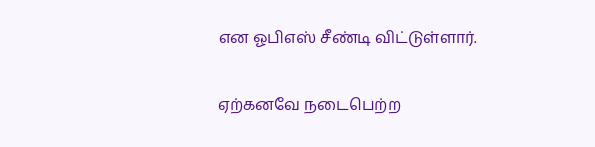என ஓபிஎஸ் சீண்டி விட்டுள்ளார்.

ஏற்கனவே நடைபெற்ற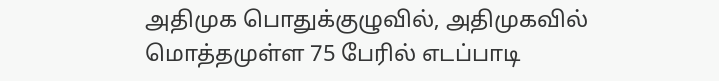அதிமுக பொதுக்குழுவில், அதிமுகவில் மொத்தமுள்ள 75 பேரில் எடப்பாடி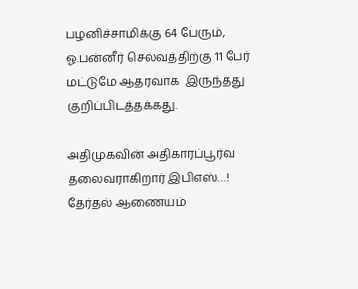பழனிச்சாமிக்கு 64 பேரும், ஓ.பன்னீர் செல்வத்திற்கு 11 பேர் மட்டுமே ஆதரவாக  இருந்தது குறிப்பிடத்தக்கது.

அதிமுகவின் அதிகாரப்பூர்வ தலைவராகிறார் இபிஎஸ்…! தேர்தல் ஆணையம்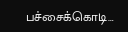பச்சைக்கொடி…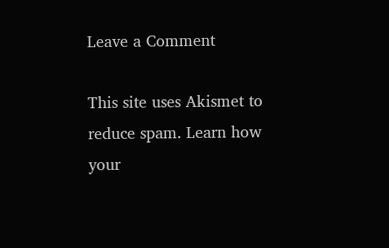Leave a Comment

This site uses Akismet to reduce spam. Learn how your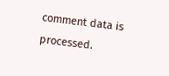comment data is processed.